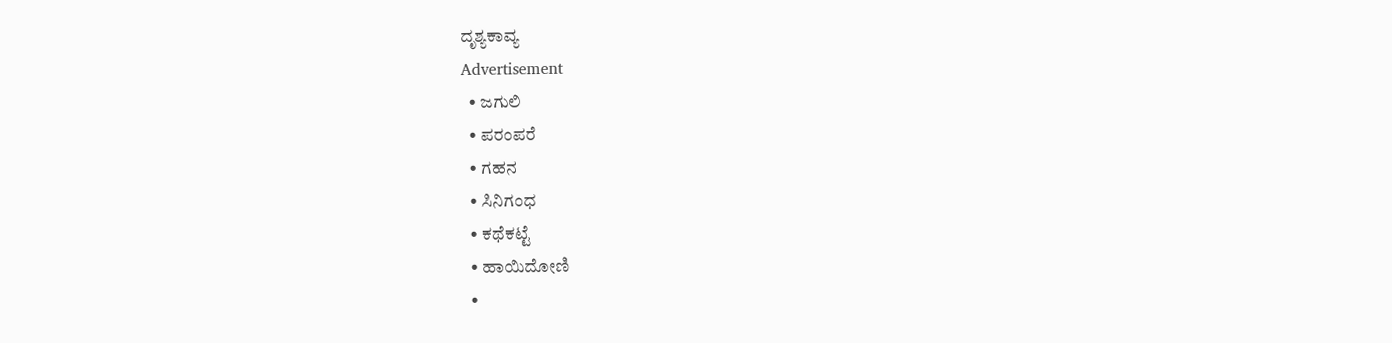ದೃಶ್ಯಕಾವ್ಯ
Advertisement
  • ಜಗುಲಿ
  • ಪರಂಪರೆ
  • ಗಹನ
  • ಸಿನಿಗಂಧ
  • ಕಥೆಕಟ್ಟೆ
  • ಹಾಯಿದೋಣಿ
  •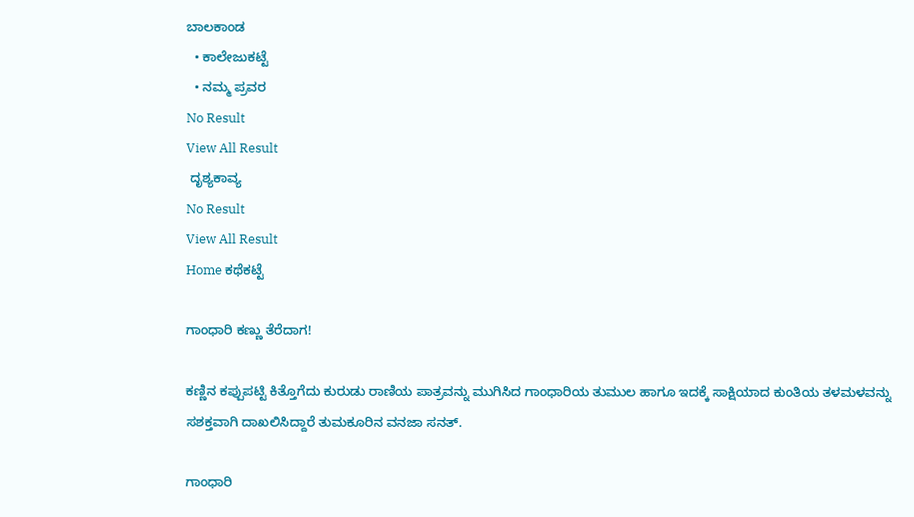ಬಾಲಕಾಂಡ
  • ಕಾಲೇಜುಕಟ್ಟೆ
  • ನಮ್ಮ ಪ್ರವರ
No Result
View All Result
 ದೃಶ್ಯಕಾವ್ಯ
No Result
View All Result
Home ಕಥೆಕಟ್ಟೆ

ಗಾಂಧಾರಿ ಕಣ್ಣು ತೆರೆದಾಗ!

ಕಣ್ಣಿನ ಕಪ್ಪುಪಟ್ಟಿ ಕಿತ್ತೊಗೆದು ಕುರುಡು ರಾಣಿಯ ಪಾತ್ರವನ್ನು ಮುಗಿಸಿದ ಗಾಂಧಾರಿಯ ತುಮುಲ ಹಾಗೂ ಇದಕ್ಕೆ ಸಾಕ್ಷಿಯಾದ ಕುಂತಿಯ ತಳಮಳವನ್ನು ಸಶಕ್ತವಾಗಿ ದಾಖಲಿಸಿದ್ದಾರೆ ತುಮಕೂರಿನ ವನಜಾ ಸನತ್.

ಗಾಂಧಾರಿ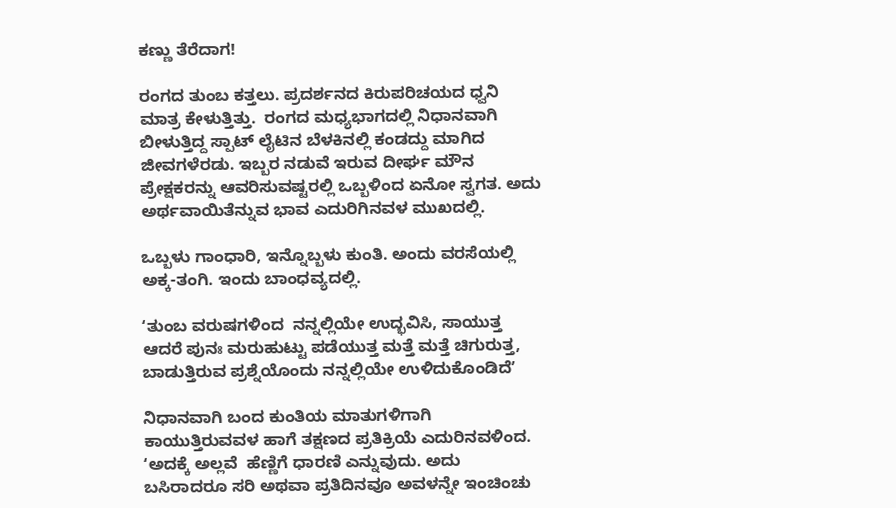ಕಣ್ಣು ತೆರೆದಾಗ!

ರಂಗದ ತುಂಬ ಕತ್ತಲು. ಪ್ರದರ್ಶನದ ಕಿರುಪರಿಚಯದ ಧ್ವನಿ ಮಾತ್ರ ಕೇಳುತ್ತಿತ್ತು.  ರಂಗದ ಮಧ್ಯಭಾಗದಲ್ಲಿ ನಿಧಾನವಾಗಿ ಬೀಳುತ್ತಿದ್ದ ಸ್ಪಾಟ್ ಲೈಟಿನ ಬೆಳಕಿನಲ್ಲಿ ಕಂಡದ್ದು ಮಾಗಿದ ಜೀವಗಳೆರಡು. ಇಬ್ಬರ ನಡುವೆ ಇರುವ ದೀರ್ಘ ಮೌನ ಪ್ರೇಕ್ಷಕರನ್ನು ಆವರಿಸುವಷ್ಟರಲ್ಲಿ ಒಬ್ಬಳಿಂದ ಏನೋ ಸ್ವಗತ. ಅದು ಅರ್ಥವಾಯಿತೆನ್ನುವ ಭಾವ ಎದುರಿಗಿನವಳ ಮುಖದಲ್ಲಿ.

ಒಬ್ಬಳು ಗಾಂಧಾರಿ, ಇನ್ನೊಬ್ಬಳು ಕುಂತಿ. ಅಂದು ವರಸೆಯಲ್ಲಿ ಅಕ್ಕ-ತಂಗಿ. ಇಂದು ಬಾಂಧವ್ಯದಲ್ಲಿ.

ʻತುಂಬ ವರುಷಗಳಿಂದ  ನನ್ನಲ್ಲಿಯೇ ಉದ್ಭವಿಸಿ, ಸಾಯುತ್ತ ಆದರೆ ಪುನಃ ಮರುಹುಟ್ಟು ಪಡೆಯುತ್ತ ಮತ್ತೆ ಮತ್ತೆ ಚಿಗುರುತ್ತ, ಬಾಡುತ್ತಿರುವ ಪ್ರಶ್ನೆಯೊಂದು ನನ್ನಲ್ಲಿಯೇ ಉಳಿದುಕೊಂಡಿದೆʼ

ನಿಧಾನವಾಗಿ ಬಂದ ಕುಂತಿಯ ಮಾತುಗಳಿಗಾಗಿ ಕಾಯುತ್ತಿರುವವಳ ಹಾಗೆ ತಕ್ಷಣದ ಪ್ರತಿಕ್ರಿಯೆ ಎದುರಿನವಳಿಂದ. ʻಅದಕ್ಕೆ ಅಲ್ಲವೆ  ಹೆಣ್ಣಿಗೆ ಧಾರಣಿ ಎನ್ನುವುದು. ಅದು ಬಸಿರಾದರೂ ಸರಿ ಅಥವಾ ಪ್ರತಿದಿನವೂ ಅವಳನ್ನೇ ಇಂಚಿಂಚು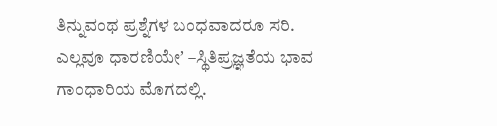ತಿನ್ನುವಂಥ ಪ್ರಶ್ನೆಗಳ ಬಂಧವಾದರೂ ಸರಿ. ಎಲ್ಲವೂ ಧಾರಣಿಯೇʼ –ಸ್ಥಿತಿಪ್ರಜ್ಞತೆಯ ಭಾವ ಗಾಂಧಾರಿಯ ಮೊಗದಲ್ಲಿ.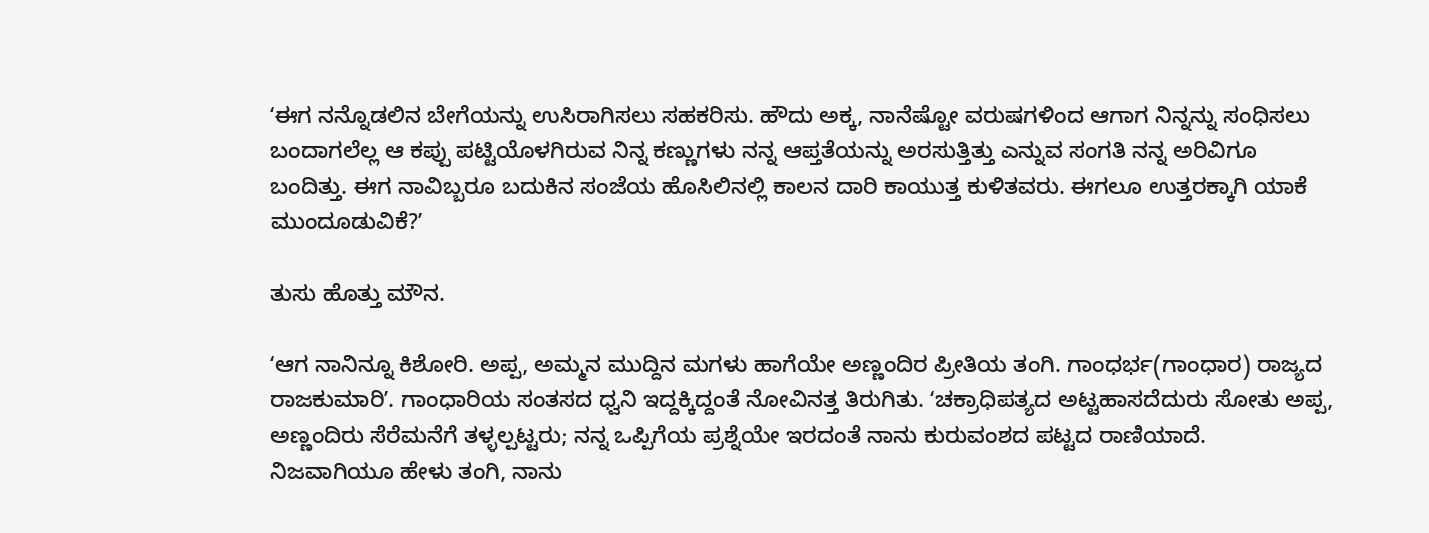ʻಈಗ ನನ್ನೊಡಲಿನ ಬೇಗೆಯನ್ನು ಉಸಿರಾಗಿಸಲು ಸಹಕರಿಸು. ಹೌದು ಅಕ್ಕ, ನಾನೆಷ್ಟೋ ವರುಷಗಳಿಂದ ಆಗಾಗ ನಿನ್ನನ್ನು ಸಂಧಿಸಲು ಬಂದಾಗಲೆಲ್ಲ ಆ ಕಪ್ಪು ಪಟ್ಟಿಯೊಳಗಿರುವ ನಿನ್ನ ಕಣ್ಣುಗಳು ನನ್ನ ಆಪ್ತತೆಯನ್ನು ಅರಸುತ್ತಿತ್ತು ಎನ್ನುವ ಸಂಗತಿ ನನ್ನ ಅರಿವಿಗೂ ಬಂದಿತ್ತು. ಈಗ ನಾವಿಬ್ಬರೂ ಬದುಕಿನ ಸಂಜೆಯ ಹೊಸಿಲಿನಲ್ಲಿ ಕಾಲನ ದಾರಿ ಕಾಯುತ್ತ ಕುಳಿತವರು. ಈಗಲೂ ಉತ್ತರಕ್ಕಾಗಿ ಯಾಕೆ ಮುಂದೂಡುವಿಕೆ?ʼ

ತುಸು ಹೊತ್ತು ಮೌನ.

ʻಆಗ ನಾನಿನ್ನೂ ಕಿಶೋರಿ. ಅಪ್ಪ, ಅಮ್ಮನ ಮುದ್ದಿನ ಮಗಳು ಹಾಗೆಯೇ ಅಣ್ಣಂದಿರ ಪ್ರೀತಿಯ ತಂಗಿ. ಗಾಂಧರ್ಭ(ಗಾಂಧಾರ) ರಾಜ್ಯದ ರಾಜಕುಮಾರಿʼ. ಗಾಂಧಾರಿಯ ಸಂತಸದ ಧ್ವನಿ ಇದ್ದಕ್ಕಿದ್ದಂತೆ ನೋವಿನತ್ತ ತಿರುಗಿತು. ʻಚಕ್ರಾಧಿಪತ್ಯದ ಅಟ್ಟಹಾಸದೆದುರು ಸೋತು ಅಪ್ಪ, ಅಣ್ಣಂದಿರು ಸೆರೆಮನೆಗೆ ತಳ್ಳಲ್ಪಟ್ಟರು; ನನ್ನ ಒಪ್ಪಿಗೆಯ ಪ್ರಶ್ನೆಯೇ ಇರದಂತೆ ನಾನು ಕುರುವಂಶದ ಪಟ್ಟದ ರಾಣಿಯಾದೆ. ನಿಜವಾಗಿಯೂ ಹೇಳು ತಂಗಿ, ನಾನು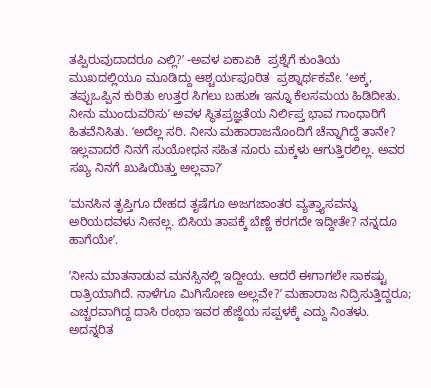ತಪ್ಪಿರುವುದಾದರೂ ಎಲ್ಲಿ?ʼ -ಅವಳ ಏಕಾಏಕಿ  ಪ್ರಶ್ನೆಗೆ ಕುಂತಿಯ ಮುಖದಲ್ಲಿಯೂ ಮೂಡಿದ್ದು ಆಶ್ಚರ್ಯಪೂರಿತ  ಪ್ರಶ್ನಾರ್ಥಕವೇ. ʻಅಕ್ಕ, ತಪ್ಪುಒಪ್ಪಿನ ಕುರಿತು ಉತ್ತರ ಸಿಗಲು ಬಹುಶಃ ಇನ್ನೂ ಕೆಲಸಮಯ ಹಿಡಿದೀತು. ನೀನು ಮುಂದುವರಿಸುʼ ಅವಳ ಸ್ಥಿತಪ್ರಜ್ಞತೆಯ ನಿರ್ಲಿಪ್ತ ಭಾವ ಗಾಂಧಾರಿಗೆ ಹಿತವೆನಿಸಿತು. ʻಅದೆಲ್ಲ ಸರಿ. ನೀನು ಮಹಾರಾಜನೊಂದಿಗೆ ಚೆನ್ನಾಗಿದ್ದೆ ತಾನೇ? ಇಲ್ಲವಾದರೆ ನಿನಗೆ ಸುಯೋಧನ ಸಹಿತ ನೂರು ಮಕ್ಕಳು ಆಗುತ್ತಿರಲಿಲ್ಲ. ಅವರ ಸಖ್ಯ ನಿನಗೆ ಖುಷಿಯಿತ್ತು ಅಲ್ಲವಾ?ʼ

ʻಮನಸಿನ ತೃಪ್ತಿಗೂ ದೇಹದ ತೃಷೆಗೂ ಅಜಗಜಾಂತರ ವ್ಯತ್ತ್ಯಾಸವನ್ನು ಅರಿಯದವಳು ನೀನಲ್ಲ. ಬಿಸಿಯ ತಾಪಕ್ಕೆ ಬೆಣ್ಣೆ ಕರಗದೇ ಇದ್ದೀತೇ? ನನ್ನದೂ ಹಾಗೆಯೇʼ.

ʼನೀನು ಮಾತನಾಡುವ ಮನಸ್ಸಿನಲ್ಲಿ ಇದ್ದೀಯ. ಆದರೆ ಈಗಾಗಲೇ ಸಾಕಷ್ಟು ರಾತ್ರಿಯಾಗಿದೆ. ನಾಳೆಗೂ ಮಿಗಿಸೋಣ ಅಲ್ಲವೇ?ʼ ಮಹಾರಾಜ ನಿದ್ರಿಸುತ್ತಿದ್ದರೂ; ಎಚ್ಚರವಾಗಿದ್ದ ದಾಸಿ ರಂಭಾ ಇವರ ಹೆಜ್ಜೆಯ ಸಪ್ಪಳಕ್ಕೆ ಎದ್ದು ನಿಂತಳು. ಅದನ್ನರಿತ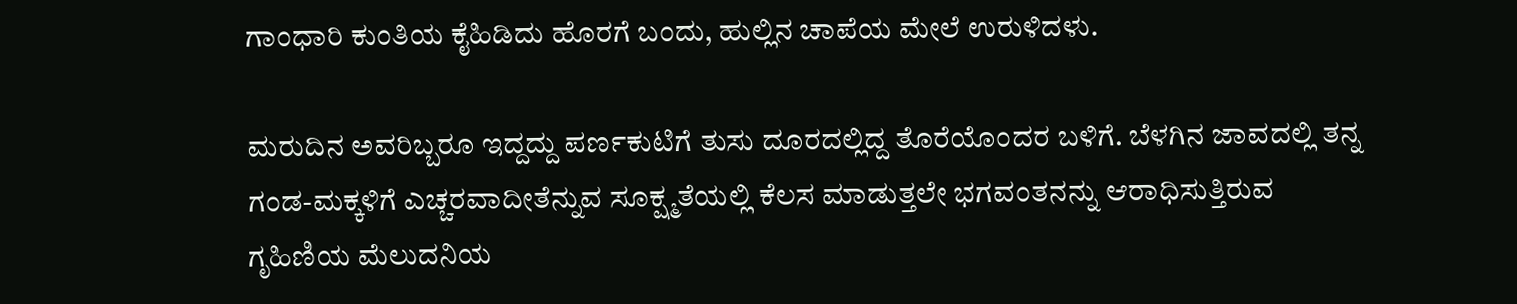ಗಾಂಧಾರಿ ಕುಂತಿಯ ಕೈಹಿಡಿದು ಹೊರಗೆ ಬಂದು, ಹುಲ್ಲಿನ ಚಾಪೆಯ ಮೇಲೆ ಉರುಳಿದಳು.

ಮರುದಿನ ಅವರಿಬ್ಬರೂ ಇದ್ದದ್ದು ಪರ್ಣಕುಟಿಗೆ ತುಸು ದೂರದಲ್ಲಿದ್ದ ತೊರೆಯೊಂದರ ಬಳಿಗೆ. ಬೆಳಗಿನ ಜಾವದಲ್ಲಿ ತನ್ನ ಗಂಡ-ಮಕ್ಕಳಿಗೆ ಎಚ್ಚರವಾದೀತೆನ್ನುವ ಸೂಕ್ಷ್ಮತೆಯಲ್ಲಿ ಕೆಲಸ ಮಾಡುತ್ತಲೇ ಭಗವಂತನನ್ನು ಆರಾಧಿಸುತ್ತಿರುವ ಗೃಹಿಣಿಯ ಮೆಲುದನಿಯ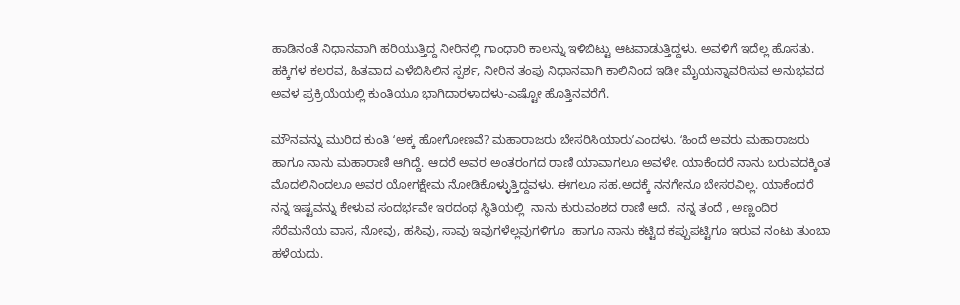ಹಾಡಿನಂತೆ ನಿಧಾನವಾಗಿ ಹರಿಯುತ್ತಿದ್ದ ನೀರಿನಲ್ಲಿ ಗಾಂಧಾರಿ ಕಾಲನ್ನು ಇಳಿಬಿಟ್ಟು ಆಟವಾಡುತ್ತಿದ್ದಳು. ಅವಳಿಗೆ ಇದೆಲ್ಲ ಹೊಸತು. ಹಕ್ಕಿಗಳ ಕಲರವ, ಹಿತವಾದ ಎಳೆಬಿಸಿಲಿನ ಸ್ಪರ್ಶ, ನೀರಿನ ತಂಪು ನಿಧಾನವಾಗಿ ಕಾಲಿನಿಂದ ಇಡೀ ಮೈಯನ್ನಾವರಿಸುವ ಅನುಭವದ ಅವಳ ಪ್ರಕ್ರಿಯೆಯಲ್ಲಿ ಕುಂತಿಯೂ ಭಾಗಿದಾರಳಾದಳು-ಎಷ್ಟೋ ಹೊತ್ತಿನವರೆಗೆ.

ಮೌನವನ್ನು ಮುರಿದ ಕುಂತಿ ʻಅಕ್ಕ ಹೋಗೋಣವೆ? ಮಹಾರಾಜರು ಬೇಸರಿಸಿಯಾರುʼಎಂದಳು. ʻಹಿಂದೆ ಅವರು ಮಹಾರಾಜರು ಹಾಗೂ ನಾನು ಮಹಾರಾಣಿ ಆಗಿದ್ದೆ. ಆದರೆ ಅವರ ಅಂತರಂಗದ ರಾಣಿ ಯಾವಾಗಲೂ ಅವಳೇ. ಯಾಕೆಂದರೆ ನಾನು ಬರುವದಕ್ಕಿಂತ ಮೊದಲಿನಿಂದಲೂ ಅವರ ಯೋಗಕ್ಷೇಮ ನೋಡಿಕೊಳ್ಳುತ್ತಿದ್ದವಳು. ಈಗಲೂ ಸಹ.ಅದಕ್ಕೆ ನನಗೇನೂ ಬೇಸರವಿಲ್ಲ. ಯಾಕೆಂದರೆ ನನ್ನ ಇಷ್ಟವನ್ನು ಕೇಳುವ ಸಂದರ್ಭವೇ ಇರದಂಥ ಸ್ಥಿತಿಯಲ್ಲಿ  ನಾನು ಕುರುವಂಶದ ರಾಣಿ ಆದೆ.  ನನ್ನ ತಂದೆ , ಅಣ್ಣಂದಿರ ಸೆರೆಮನೆಯ ವಾಸ, ನೋವು, ಹಸಿವು, ಸಾವು ಇವುಗಳೆಲ್ಲವುಗಳಿಗೂ  ಹಾಗೂ ನಾನು ಕಟ್ಟಿದ ಕಪ್ಪುಪಟ್ಟಿಗೂ ಇರುವ ನಂಟು ತುಂಬಾ ಹಳೆಯದು.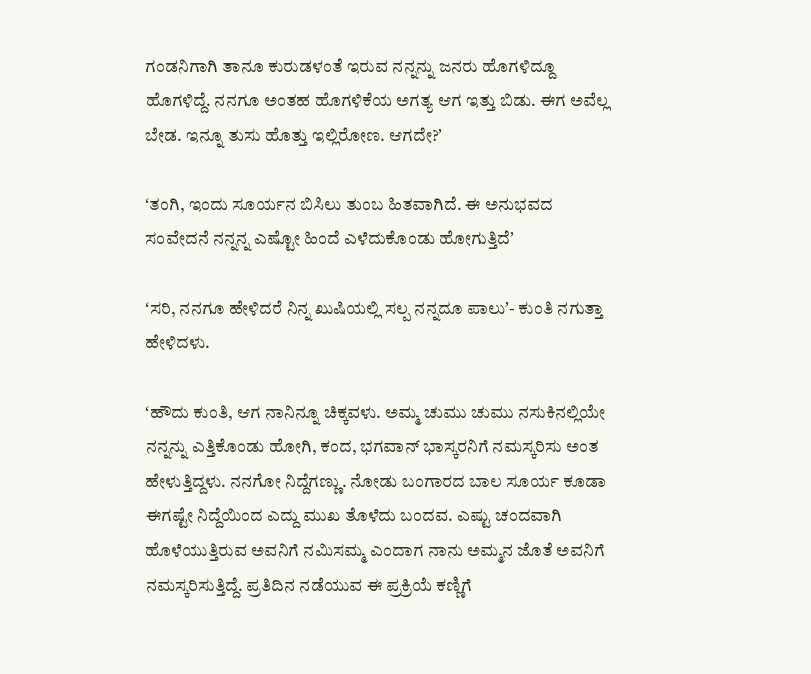ಗಂಡನಿಗಾಗಿ ತಾನೂ ಕುರುಡಳಂತೆ ಇರುವ ನನ್ನನ್ನು ಜನರು ಹೊಗಳಿದ್ದೂ ಹೊಗಳಿದ್ದೆ. ನನಗೂ ಅಂತಹ ಹೊಗಳಿಕೆಯ ಅಗತ್ಯ ಆಗ ಇತ್ತು ಬಿಡು. ಈಗ ಅವೆಲ್ಲ ಬೇಡ. ಇನ್ನೂ ತುಸು ಹೊತ್ತು ಇಲ್ಲಿರೋಣ. ಆಗದೇ?ʼ

ʻತಂಗಿ, ಇಂದು ಸೂರ್ಯನ ಬಿಸಿಲು ತುಂಬ ಹಿತವಾಗಿದೆ. ಈ ಅನುಭವದ ಸಂವೇದನೆ ನನ್ನನ್ನ ಎಷ್ಟೋ ಹಿಂದೆ ಎಳೆದುಕೊಂಡು ಹೋಗುತ್ತಿದೆʼ

ʻಸರಿ, ನನಗೂ ಹೇಳಿದರೆ ನಿನ್ನ ಖುಷಿಯಲ್ಲಿ ಸಲ್ಪ ನನ್ನದೂ ಪಾಲುʼ- ಕುಂತಿ ನಗುತ್ತಾ ಹೇಳಿದಳು.

ʻಹೌದು ಕುಂತಿ, ಆಗ ನಾನಿನ್ನೂ ಚಿಕ್ಕವಳು. ಅಮ್ಮ ಚುಮು ಚುಮು ನಸುಕಿನಲ್ಲಿಯೇ  ನನ್ನನ್ನು ಎತ್ತಿಕೊಂಡು ಹೋಗಿ, ಕಂದ, ಭಗವಾನ್ ಭಾಸ್ಕರನಿಗೆ ನಮಸ್ಕರಿಸು ಅಂತ ಹೇಳುತ್ತಿದ್ದಳು. ನನಗೋ ನಿದ್ದೆಗಣ್ಣು. ನೋಡು ಬಂಗಾರದ ಬಾಲ ಸೂರ್ಯ ಕೂಡಾ ಈಗಷ್ಟೇ ನಿದ್ದೆಯಿಂದ ಎದ್ದು ಮುಖ ತೊಳೆದು ಬಂದವ. ಎಷ್ಟು ಚಂದವಾಗಿ ಹೊಳೆಯುತ್ತಿರುವ ಅವನಿಗೆ ನಮಿಸಮ್ಮ ಎಂದಾಗ ನಾನು ಅಮ್ಮನ ಜೊತೆ ಅವನಿಗೆ ನಮಸ್ಕರಿಸುತ್ತಿದ್ದೆ. ಪ್ರತಿದಿನ ನಡೆಯುವ ಈ ಪ್ರಕ್ರಿಯೆ ಕಣ್ಣಿಗೆ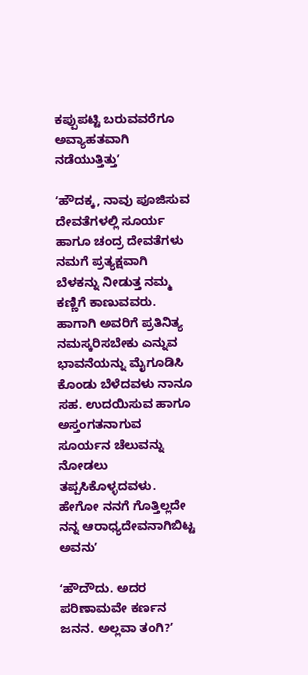ಕಪ್ಪುಪಟ್ಟಿ ಬರುವವರೆಗೂ ಅವ್ಯಾಹತವಾಗಿ ನಡೆಯುತ್ತಿತ್ತುʼ

ʻಹೌದಕ್ಕ, ನಾವು ಪೂಜಿಸುವ ದೇವತೆಗಳಲ್ಲಿ ಸೂರ್ಯ ಹಾಗೂ ಚಂದ್ರ ದೇವತೆಗಳು ನಮಗೆ ಪ್ರತ್ಯಕ್ಷವಾಗಿ ಬೆಳಕನ್ನು ನೀಡುತ್ತ ನಮ್ಮ ಕಣ್ಣಿಗೆ ಕಾಣುವವರು. ಹಾಗಾಗಿ ಅವರಿಗೆ ಪ್ರತಿನಿತ್ಯ ನಮಸ್ಕರಿಸಬೇಕು ಎನ್ನುವ ಭಾವನೆಯನ್ನು ಮೈಗೂಡಿಸಿ ಕೊಂಡು ಬೆಳೆದವಳು ನಾನೂ ಸಹ. ಉದಯಿಸುವ ಹಾಗೂ ಅಸ್ತಂಗತನಾಗುವ ಸೂರ್ಯನ ಚೆಲುವನ್ನು ನೋಡಲು ತಪ್ಪಸಿಕೊಳ್ಳದವಳು. ಹೇಗೋ ನನಗೆ ಗೊತ್ತಿಲ್ಲದೇ ನನ್ನ ಆರಾಧ್ಯದೇವನಾಗಿಬಿಟ್ಟ ಅವನುʼ

ʻಹೌದೌದು. ಅದರ ಪರಿಣಾಮವೇ ಕರ್ಣನ ಜನನ. ಅಲ್ಲವಾ ತಂಗಿ?ʼ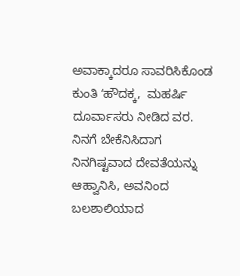ಅವಾಕ್ಕಾದರೂ ಸಾವರಿಸಿಕೊಂಡ ಕುಂತಿ ʻಹೌದಕ್ಕ,  ಮಹರ್ಷಿ ದೂರ್ವಾಸರು ನೀಡಿದ ವರ.  ನಿನಗೆ ಬೇಕೆನಿಸಿದಾಗ ನಿನಗಿಷ್ಟವಾದ ದೇವತೆಯನ್ನು ಆಹ್ವಾನಿಸಿ, ಅವನಿಂದ ಬಲಶಾಲಿಯಾದ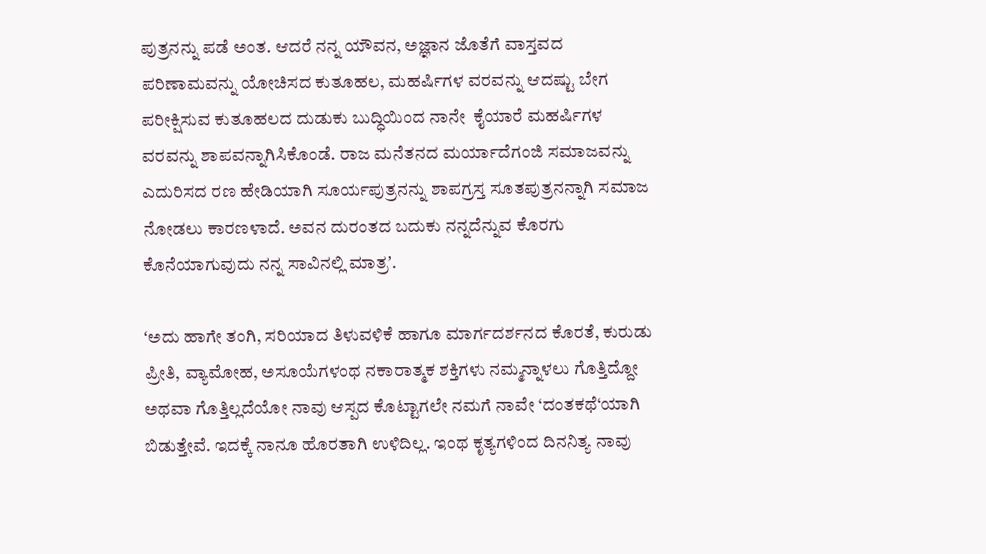ಪುತ್ರನನ್ನು ಪಡೆ ಅಂತ. ಆದರೆ ನನ್ನ ಯೌವನ, ಅಜ್ಞಾನ ಜೊತೆಗೆ ವಾಸ್ತವದ ಪರಿಣಾಮವನ್ನು ಯೋಚಿಸದ ಕುತೂಹಲ, ಮಹರ್ಷಿಗಳ ವರವನ್ನು ಆದಷ್ಟು ಬೇಗ ಪರೀಕ್ಷಿಸುವ ಕುತೂಹಲದ ದುಡುಕು ಬುದ್ಧಿಯಿಂದ ನಾನೇ  ಕೈಯಾರೆ ಮಹರ್ಷಿಗಳ ವರವನ್ನು ಶಾಪವನ್ನಾಗಿಸಿಕೊಂಡೆ. ರಾಜ ಮನೆತನದ ಮರ್ಯಾದೆಗಂಜಿ ಸಮಾಜವನ್ನು ಎದುರಿಸದ ರಣ ಹೇಡಿಯಾಗಿ ಸೂರ್ಯಪುತ್ರನನ್ನು ಶಾಪಗ್ರಸ್ತ ಸೂತಪುತ್ರನನ್ನಾಗಿ ಸಮಾಜ ನೋಡಲು ಕಾರಣಳಾದೆ. ಅವನ ದುರಂತದ ಬದುಕು ನನ್ನದೆನ್ನುವ ಕೊರಗು ಕೊನೆಯಾಗುವುದು ನನ್ನ ಸಾವಿನಲ್ಲಿ ಮಾತ್ರʼ.

ʻಅದು ಹಾಗೇ ತಂಗಿ, ಸರಿಯಾದ ತಿಳುವಳಿಕೆ ಹಾಗೂ ಮಾರ್ಗದರ್ಶನದ ಕೊರತೆ, ಕುರುಡು ಪ್ರೀತಿ, ವ್ಯಾಮೋಹ, ಅಸೂಯೆಗಳಂಥ ನಕಾರಾತ್ಮಕ ಶಕ್ತಿಗಳು ನಮ್ಮನ್ನಾಳಲು ಗೊತ್ತಿದ್ದೋ ಅಥವಾ ಗೊತ್ತಿಲ್ಲದೆಯೋ ನಾವು ಆಸ್ಪದ ಕೊಟ್ಟಾಗಲೇ ನಮಗೆ ನಾವೇ ‘ದಂತಕಥೆ‘ಯಾಗಿ ಬಿಡುತ್ತೇವೆ. ಇದಕ್ಕೆ ನಾನೂ ಹೊರತಾಗಿ ಉಳಿದಿಲ್ಲ. ಇಂಥ ಕೃತ್ಯಗಳಿಂದ ದಿನನಿತ್ಯ ನಾವು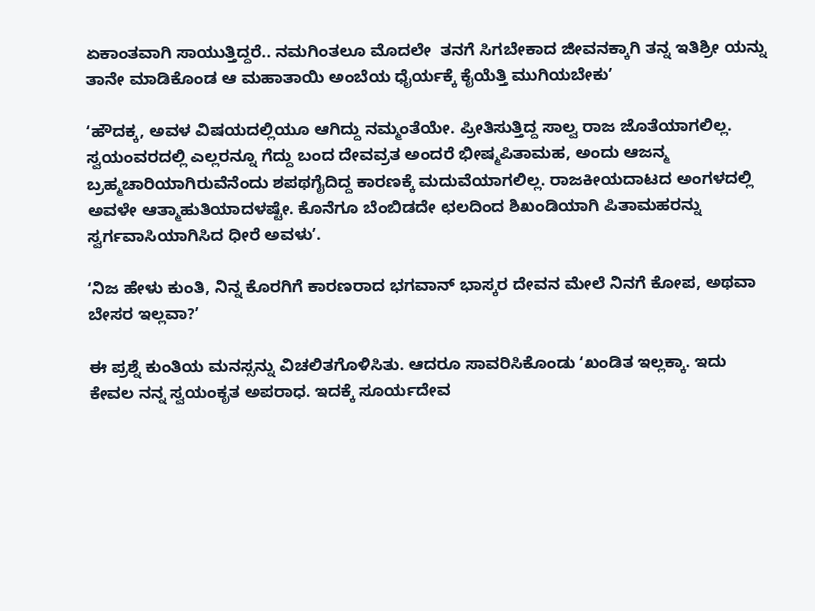ಏಕಾಂತವಾಗಿ ಸಾಯುತ್ತಿದ್ದರೆ.. ನಮಗಿಂತಲೂ ಮೊದಲೇ  ತನಗೆ ಸಿಗಬೇಕಾದ ಜೀವನಕ್ಕಾಗಿ ತನ್ನ ಇತಿಶ್ರೀ ಯನ್ನು ತಾನೇ ಮಾಡಿಕೊಂಡ ಆ ಮಹಾತಾಯಿ ಅಂಬೆಯ ಧೈರ್ಯಕ್ಕೆ ಕೈಯೆತ್ತಿ ಮುಗಿಯಬೇಕುʼ

ʻಹೌದಕ್ಕ, ಅವಳ ವಿಷಯದಲ್ಲಿಯೂ ಆಗಿದ್ದು ನಮ್ಮಂತೆಯೇ. ಪ್ರೀತಿಸುತ್ತಿದ್ದ ಸಾಲ್ವ ರಾಜ ಜೊತೆಯಾಗಲಿಲ್ಲ. ಸ್ವಯಂವರದಲ್ಲಿ ಎಲ್ಲರನ್ನೂ ಗೆದ್ದು ಬಂದ ದೇವವ್ರತ ಅಂದರೆ ಭೀಷ್ಮಪಿತಾಮಹ, ಅಂದು ಆಜನ್ಮ ಬ್ರಹ್ಮಚಾರಿಯಾಗಿರುವೆನೆಂದು ಶಪಥಗೈದಿದ್ದ ಕಾರಣಕ್ಕೆ ಮದುವೆಯಾಗಲಿಲ್ಲ. ರಾಜಕೀಯದಾಟದ ಅಂಗಳದಲ್ಲಿ ಅವಳೇ ಆತ್ಮಾಹುತಿಯಾದಳಷ್ಟೇ. ಕೊನೆಗೂ ಬೆಂಬಿಡದೇ ಛಲದಿಂದ ಶಿಖಂಡಿಯಾಗಿ ಪಿತಾಮಹರನ್ನು ಸ್ವರ್ಗವಾಸಿಯಾಗಿಸಿದ ಧೀರೆ ಅವಳುʼ.

ʻನಿಜ ಹೇಳು ಕುಂತಿ, ನಿನ್ನ ಕೊರಗಿಗೆ ಕಾರಣರಾದ ಭಗವಾನ್ ಭಾಸ್ಕರ ದೇವನ ಮೇಲೆ ನಿನಗೆ ಕೋಪ, ಅಥವಾ ಬೇಸರ ಇಲ್ಲವಾ?ʼ

ಈ ಪ್ರಶ್ನೆ ಕುಂತಿಯ ಮನಸ್ಸನ್ನು ವಿಚಲಿತಗೊಳಿಸಿತು. ಆದರೂ ಸಾವರಿಸಿಕೊಂಡು ʻಖಂಡಿತ ಇಲ್ಲಕ್ಕಾ. ಇದು ಕೇವಲ ನನ್ನ ಸ್ವಯಂಕೃತ ಅಪರಾಧ. ಇದಕ್ಕೆ ಸೂರ್ಯದೇವ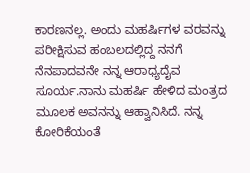ಕಾರಣನಲ್ಲ. ಅಂದು ಮಹರ್ಷಿಗಳ ವರವನ್ನು ಪರೀಕ್ಷಿಸುವ ಹಂಬಲದಲ್ಲಿದ್ದ ನನಗೆ ನೆನಪಾದವನೇ ನನ್ನ ಆರಾಧ್ಯದೈವ ಸೂರ್ಯ.ನಾನು ಮಹರ್ಷಿ ಹೇಳಿದ ಮಂತ್ರದ ಮೂಲಕ ಅವನನ್ನು ಆಹ್ವಾನಿಸಿದೆ. ನನ್ನ ಕೋರಿಕೆಯಂತೆ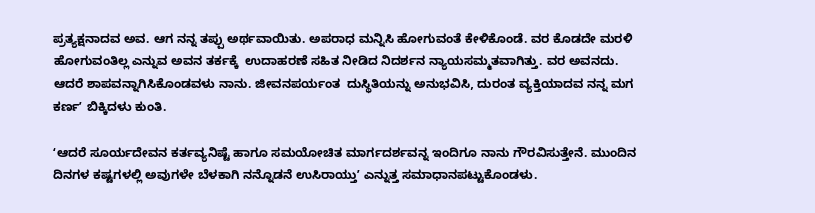ಪ್ರತ್ಯಕ್ಷನಾದವ ಅವ. ಆಗ ನನ್ನ ತಪ್ಪು ಅರ್ಥವಾಯಿತು. ಅಪರಾಧ ಮನ್ನಿಸಿ ಹೋಗುವಂತೆ ಕೇಳಿಕೊಂಡೆ. ವರ ಕೊಡದೇ ಮರಳಿ ಹೋಗುವಂತಿಲ್ಲ ಎನ್ನುವ ಅವನ ತರ್ಕಕ್ಕೆ  ಉದಾಹರಣೆ ಸಹಿತ ನೀಡಿದ ನಿದರ್ಶನ ನ್ಯಾಯಸಮ್ಮತವಾಗಿತ್ತು. ವರ ಅವನದು. ಆದರೆ ಶಾಪವನ್ನಾಗಿಸಿಕೊಂಡವಳು ನಾನು. ಜೀವನಪರ್ಯಂತ  ದುಸ್ಥಿತಿಯನ್ನು ಅನುಭವಿಸಿ, ದುರಂತ ವ್ಯಕ್ತಿಯಾದವ ನನ್ನ ಮಗ ಕರ್ಣʼ ಬಿಕ್ಕಿದಳು ಕುಂತಿ.

ʻಆದರೆ ಸೂರ್ಯದೇವನ ಕರ್ತವ್ಯನಿಷ್ಟೆ ಹಾಗೂ ಸಮಯೋಚಿತ ಮಾರ್ಗದರ್ಶವನ್ನ ಇಂದಿಗೂ ನಾನು ಗೌರವಿಸುತ್ತೇನೆ. ಮುಂದಿನ ದಿನಗಳ ಕಷ್ಟಗಳಲ್ಲಿ ಅವುಗಳೇ ಬೆಳಕಾಗಿ ನನ್ನೊಡನೆ ಉಸಿರಾಯ್ತುʼ ಎನ್ನುತ್ತ ಸಮಾಧಾನಪಟ್ಟುಕೊಂಡಳು.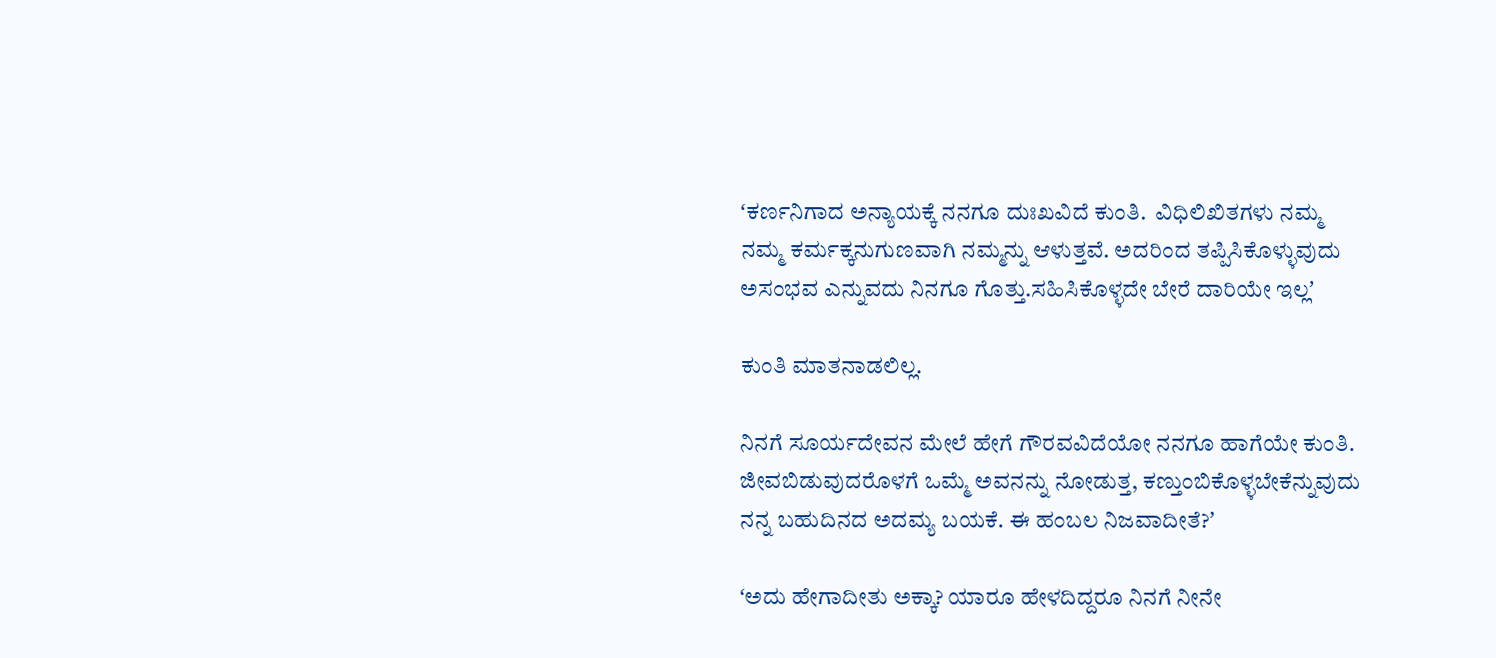ʻಕರ್ಣನಿಗಾದ ಅನ್ಯಾಯಕ್ಕೆ ನನಗೂ ದುಃಖವಿದೆ ಕುಂತಿ.  ವಿಧಿಲಿಖಿತಗಳು ನಮ್ಮ ನಮ್ಮ ಕರ್ಮಕ್ಕನುಗುಣವಾಗಿ ನಮ್ಮನ್ನು ಆಳುತ್ತವೆ. ಅದರಿಂದ ತಪ್ಪಿಸಿಕೊಳ್ಳುವುದು ಅಸಂಭವ ಎನ್ನುವದು ನಿನಗೂ ಗೊತ್ತು.ಸಹಿಸಿಕೊಳ್ಳದೇ ಬೇರೆ ದಾರಿಯೇ ಇಲ್ಲʼ

ಕುಂತಿ ಮಾತನಾಡಲಿಲ್ಲ.

ನಿನಗೆ ಸೂರ್ಯದೇವನ ಮೇಲೆ ಹೇಗೆ ಗೌರವವಿದೆಯೋ ನನಗೂ ಹಾಗೆಯೇ ಕುಂತಿ. ಜೀವಬಿಡುವುದರೊಳಗೆ ಒಮ್ಮೆ ಅವನನ್ನು ನೋಡುತ್ತ, ಕಣ್ತುಂಬಿಕೊಳ್ಳಬೇಕೆನ್ನುವುದು ನನ್ನ ಬಹುದಿನದ ಅದಮ್ಯ ಬಯಕೆ. ಈ ಹಂಬಲ ನಿಜವಾದೀತೆ?ʼ

ʻಅದು ಹೇಗಾದೀತು ಅಕ್ಕಾ? ಯಾರೂ ಹೇಳದಿದ್ದರೂ ನಿನಗೆ ನೀನೇ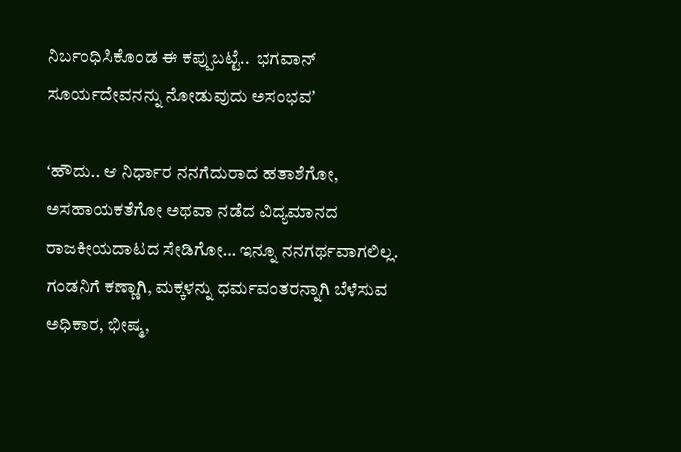ನಿರ್ಬಂಧಿಸಿಕೊಂಡ ಈ ಕಪ್ಪುಬಟ್ಟೆ..  ಭಗವಾನ್ ಸೂರ್ಯದೇವನನ್ನು ನೋಡುವುದು ಅಸಂಭವʼ

ʻಹೌದು.. ಆ ನಿರ್ಧಾರ ನನಗೆದುರಾದ ಹತಾಶೆಗೋ, ಅಸಹಾಯಕತೆಗೋ ಅಥವಾ ನಡೆದ ವಿದ್ಯಮಾನದ ರಾಜಕೀಯದಾಟದ ಸೇಡಿಗೋ… ಇನ್ನೂ ನನಗರ್ಥವಾಗಲಿಲ್ಲ. ಗಂಡನಿಗೆ ಕಣ್ಣಾಗಿ, ಮಕ್ಕಳನ್ನು ಧರ್ಮವಂತರನ್ನಾಗಿ ಬೆಳೆಸುವ ಅಧಿಕಾರ, ಭೀಷ್ಮ,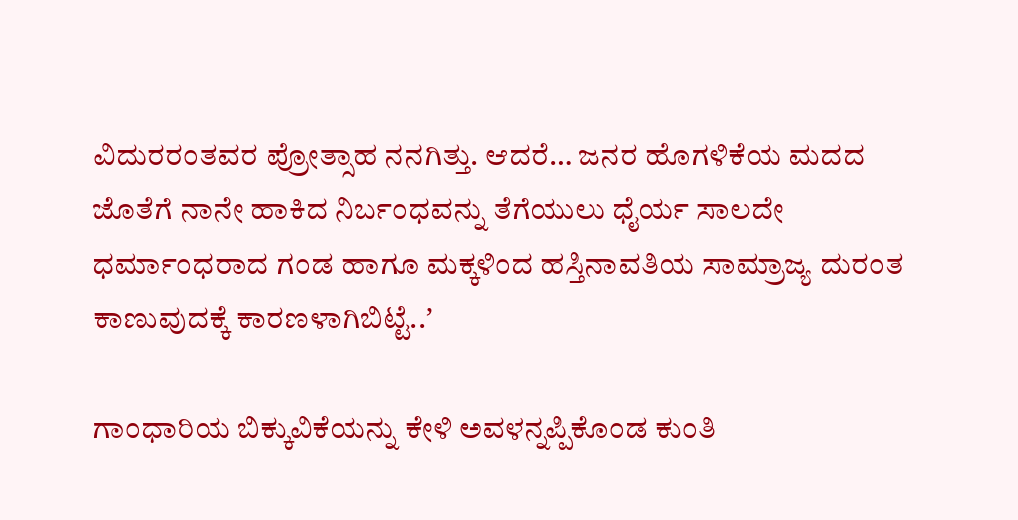ವಿದುರರಂತವರ ಪ್ರೋತ್ಸಾಹ ನನಗಿತ್ತು. ಆದರೆ… ಜನರ ಹೊಗಳಿಕೆಯ ಮದದ ಜೊತೆಗೆ ನಾನೇ ಹಾಕಿದ ನಿರ್ಬಂಧವನ್ನು ತೆಗೆಯುಲು ಧೈರ್ಯ ಸಾಲದೇ ಧರ್ಮಾಂಧರಾದ ಗಂಡ ಹಾಗೂ ಮಕ್ಕಳಿಂದ ಹಸ್ತಿನಾವತಿಯ ಸಾಮ್ರಾಜ್ಯ ದುರಂತ ಕಾಣುವುದಕ್ಕೆ ಕಾರಣಳಾಗಿಬಿಟ್ಟೆ..ʼ

ಗಾಂಧಾರಿಯ ಬಿಕ್ಕುವಿಕೆಯನ್ನು ಕೇಳಿ ಅವಳನ್ನಪ್ಪಿಕೊಂಡ ಕುಂತಿ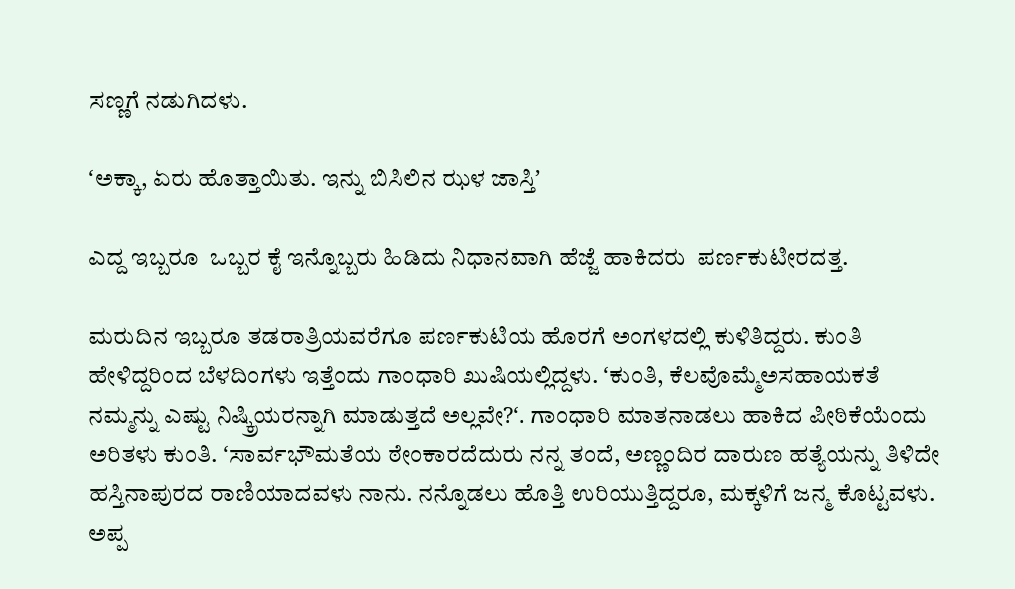ಸಣ್ಣಗೆ ನಡುಗಿದಳು.

ʻಅಕ್ಕಾ, ಏರು ಹೊತ್ತಾಯಿತು. ಇನ್ನು ಬಿಸಿಲಿನ ಝಳ ಜಾಸ್ತಿʼ

ಎದ್ದ ಇಬ್ಬರೂ  ಒಬ್ಬರ ಕೈ ಇನ್ನೊಬ್ಬರು ಹಿಡಿದು ನಿಧಾನವಾಗಿ ಹೆಜ್ಜೆ ಹಾಕಿದರು  ಪರ್ಣಕುಟೀರದತ್ತ.

ಮರುದಿನ ಇಬ್ಬರೂ ತಡರಾತ್ರಿಯವರೆಗೂ ಪರ್ಣಕುಟಿಯ ಹೊರಗೆ ಅಂಗಳದಲ್ಲಿ ಕುಳಿತಿದ್ದರು. ಕುಂತಿ ಹೇಳಿದ್ದರಿಂದ ಬೆಳದಿಂಗಳು ಇತ್ತೆಂದು ಗಾಂಧಾರಿ ಖುಷಿಯಲ್ಲಿದ್ದಳು. ʻಕುಂತಿ, ಕೆಲವೊಮ್ಮೆಅಸಹಾಯಕತೆ ನಮ್ಮನ್ನು ಎಷ್ಟು ನಿಷ್ಕ್ರಿಯರನ್ನಾಗಿ ಮಾಡುತ್ತದೆ ಅಲ್ಲವೇ?ʻ. ಗಾಂಧಾರಿ ಮಾತನಾಡಲು ಹಾಕಿದ ಪೀಠಿಕೆಯೆಂದು ಅರಿತಳು ಕುಂತಿ. ʻಸಾರ್ವಭೌಮತೆಯ ಠೇಂಕಾರದೆದುರು ನನ್ನ ತಂದೆ, ಅಣ್ಣಂದಿರ ದಾರುಣ ಹತ್ಯೆಯನ್ನು ತಿಳಿದೇ ಹಸ್ತಿನಾಪುರದ ರಾಣಿಯಾದವಳು ನಾನು. ನನ್ನೊಡಲು ಹೊತ್ತಿ ಉರಿಯುತ್ತಿದ್ದರೂ, ಮಕ್ಕಳಿಗೆ ಜನ್ಮ ಕೊಟ್ಟವಳು. ಅಪ್ಪ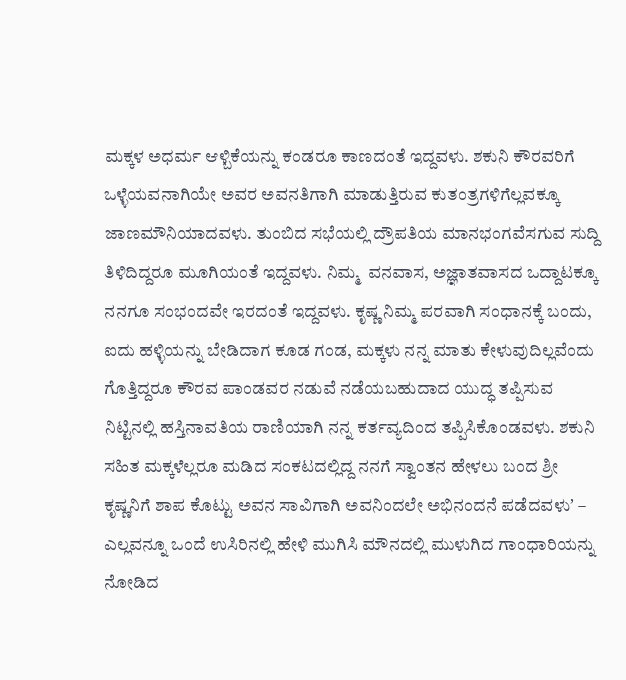ಮಕ್ಕಳ ಅಧರ್ಮ ಆಳ್ಬಿಕೆಯನ್ನು ಕಂಡರೂ ಕಾಣದಂತೆ ಇದ್ದವಳು. ಶಕುನಿ ಕೌರವರಿಗೆ ಒಳ್ಳೆಯವನಾಗಿಯೇ ಅವರ ಅವನತಿಗಾಗಿ ಮಾಡುತ್ತಿರುವ ಕುತಂತ್ರಗಳಿಗೆಲ್ಲವಕ್ಕೂ ಜಾಣಮೌನಿಯಾದವಳು. ತುಂಬಿದ ಸಭೆಯಲ್ಲಿ ದ್ರೌಪತಿಯ ಮಾನಭಂಗವೆಸಗುವ ಸುದ್ದಿ ತಿಳಿದಿದ್ದರೂ ಮೂಗಿಯಂತೆ ಇದ್ದವಳು. ನಿಮ್ಮ  ವನವಾಸ, ಅಜ್ಞಾತವಾಸದ ಒದ್ದಾಟಕ್ಕೂ ನನಗೂ ಸಂಭಂದವೇ ಇರದಂತೆ ಇದ್ದವಳು. ಕೃಷ್ಣ ನಿಮ್ಮ ಪರವಾಗಿ ಸಂಧಾನಕ್ಕೆ ಬಂದು, ಐದು ಹಳ್ಳಿಯನ್ನು ಬೇಡಿದಾಗ ಕೂಡ ಗಂಡ, ಮಕ್ಕಳು ನನ್ನ ಮಾತು ಕೇಳುವುದಿಲ್ಲವೆಂದು ಗೊತ್ತಿದ್ದರೂ ಕೌರವ ಪಾಂಡವರ ನಡುವೆ ನಡೆಯಬಹುದಾದ ಯುದ್ಧ ತಪ್ಪಿಸುವ ನಿಟ್ಟಿನಲ್ಲಿ ಹಸ್ತಿನಾವತಿಯ ರಾಣಿಯಾಗಿ ನನ್ನ ಕರ್ತವ್ಯದಿಂದ ತಪ್ಪಿಸಿಕೊಂಡವಳು. ಶಕುನಿ ಸಹಿತ ಮಕ್ಕಳೆಲ್ಲರೂ ಮಡಿದ ಸಂಕಟದಲ್ಲಿದ್ದ ನನಗೆ ಸ್ವಾಂತನ ಹೇಳಲು ಬಂದ ಶ್ರೀ ಕೃಷ್ಣನಿಗೆ ಶಾಪ ಕೊಟ್ಟು ಅವನ ಸಾವಿಗಾಗಿ ಅವನಿಂದಲೇ ಅಭಿನಂದನೆ ಪಡೆದವಳುʼ – ಎಲ್ಲವನ್ನೂ ಒಂದೆ ಉಸಿರಿನಲ್ಲಿ ಹೇಳಿ ಮುಗಿಸಿ ಮೌನದಲ್ಲಿ ಮುಳುಗಿದ ಗಾಂಧಾರಿಯನ್ನು ನೋಡಿದ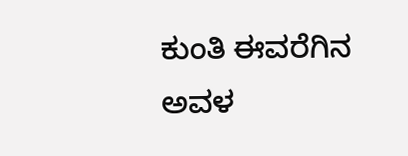ಕುಂತಿ ಈವರೆಗಿನ ಅವಳ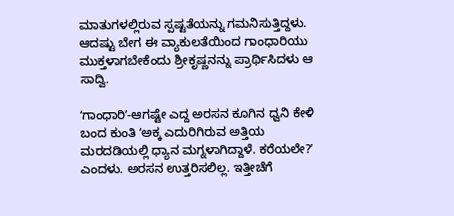ಮಾತುಗಳಲ್ಲಿರುವ ಸ್ಪಷ್ಟತೆಯನ್ನು ಗಮನಿಸುತ್ತಿದ್ದಳು. ಆದಷ್ಟು ಬೇಗ ಈ ವ್ಯಾಕುಲತೆಯಿಂದ ಗಾಂಧಾರಿಯು ಮುಕ್ತಳಾಗಬೇಕೆಂದು ಶ್ರೀಕೃಷ್ಣನನ್ನು ಪ್ರಾರ್ಥಿಸಿದಳು ಆ ಸಾದ್ವಿ.

ʻಗಾಂಧಾರಿʼ-ಆಗಷ್ಟೇ ಎದ್ದ ಅರಸನ ಕೂಗಿನ ಧ್ವನಿ ಕೇಳಿ ಬಂದ ಕುಂತಿ ʻಅಕ್ಕ ಎದುರಿಗಿರುವ ಅತ್ತಿಯ ಮರದಡಿಯಲ್ಲಿ ಧ್ಯಾನ ಮಗ್ನಳಾಗಿದ್ದಾಳೆ. ಕರೆಯಲೇ?ʼ  ಎಂದಳು. ಅರಸನ ಉತ್ತರಿಸಲಿಲ್ಲ. ಇತ್ತೀಚೆಗೆ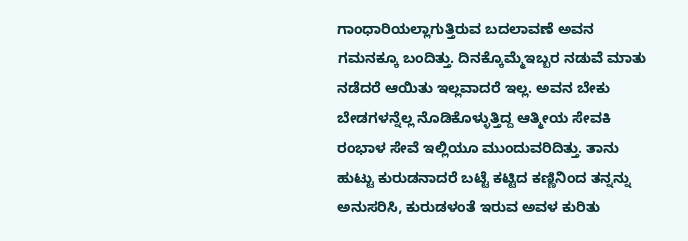ಗಾಂಧಾರಿಯಲ್ಲಾಗುತ್ತಿರುವ ಬದಲಾವಣೆ ಅವನ ಗಮನಕ್ಕೂ ಬಂದಿತ್ತು. ದಿನಕ್ಕೊಮ್ಮೆಇಬ್ಬರ ನಡುವೆ ಮಾತು ನಡೆದರೆ ಆಯಿತು ಇಲ್ಲವಾದರೆ ಇಲ್ಲ. ಅವನ ಬೇಕು ಬೇಡಗಳನ್ನೆಲ್ಲ ನೊಡಿಕೊಳ್ಳುತ್ತಿದ್ದ ಆತ್ಮೀಯ ಸೇವಕಿ ರಂಭಾಳ ಸೇವೆ ಇಲ್ಲಿಯೂ ಮುಂದುವರಿದಿತ್ತು. ತಾನು ಹುಟ್ಟು ಕುರುಡನಾದರೆ ಬಟ್ಟೆ ಕಟ್ಟಿದ ಕಣ್ಣಿನಿಂದ ತನ್ನನ್ನು ಅನುಸರಿಸಿ, ಕುರುಡಳಂತೆ ಇರುವ ಅವಳ ಕುರಿತು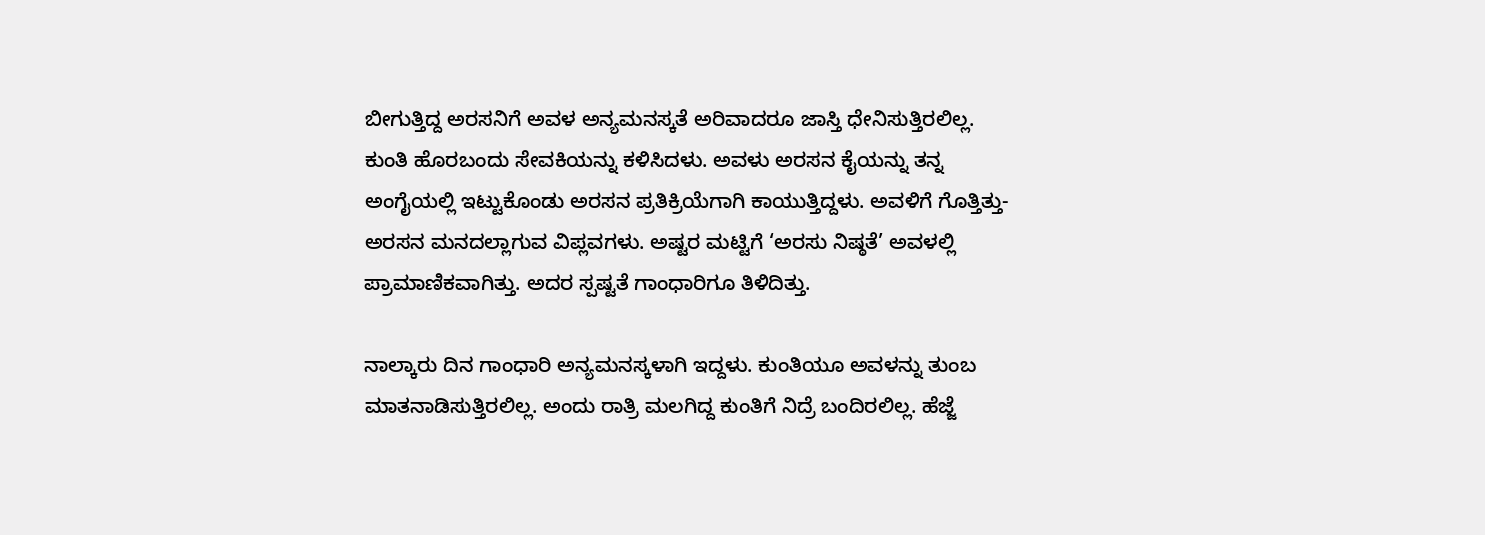ಬೀಗುತ್ತಿದ್ದ ಅರಸನಿಗೆ ಅವಳ ಅನ್ಯಮನಸ್ಕತೆ ಅರಿವಾದರೂ ಜಾಸ್ತಿ ಧೇನಿಸುತ್ತಿರಲಿಲ್ಲ. ಕುಂತಿ ಹೊರಬಂದು ಸೇವಕಿಯನ್ನು ಕಳಿಸಿದಳು. ಅವಳು ಅರಸನ ಕೈಯನ್ನು ತನ್ನ ಅಂಗೈಯಲ್ಲಿ ಇಟ್ಟುಕೊಂಡು ಅರಸನ ಪ್ರತಿಕ್ರಿಯೆಗಾಗಿ ಕಾಯುತ್ತಿದ್ದಳು. ಅವಳಿಗೆ ಗೊತ್ತಿತ್ತು-ಅರಸನ ಮನದಲ್ಲಾಗುವ ವಿಪ್ಲವಗಳು. ಅಷ್ಟರ ಮಟ್ಟಿಗೆ ‘ಅರಸು ನಿಷ್ಠತೆ’ ಅವಳಲ್ಲಿ ಪ್ರಾಮಾಣಿಕವಾಗಿತ್ತು. ಅದರ ಸ್ಪಷ್ಟತೆ ಗಾಂಧಾರಿಗೂ ತಿಳಿದಿತ್ತು.

ನಾಲ್ಕಾರು ದಿನ ಗಾಂಧಾರಿ ಅನ್ಯಮನಸ್ಕಳಾಗಿ ಇದ್ದಳು. ಕುಂತಿಯೂ ಅವಳನ್ನು ತುಂಬ  ಮಾತನಾಡಿಸುತ್ತಿರಲಿಲ್ಲ. ಅಂದು ರಾತ್ರಿ ಮಲಗಿದ್ದ ಕುಂತಿಗೆ ನಿದ್ರೆ ಬಂದಿರಲಿಲ್ಲ. ಹೆಜ್ಜೆ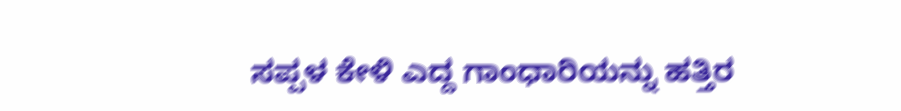ಸಪ್ಪಳ ಕೇಳಿ ಎದ್ದ ಗಾಂಧಾರಿಯನ್ನು ಹತ್ತಿರ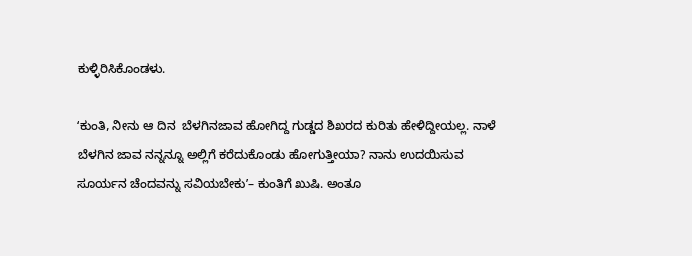ಕುಳ್ಳಿರಿಸಿಕೊಂಡಳು.

ʻಕುಂತಿ, ನೀನು ಆ ದಿನ  ಬೆಳಗಿನಜಾವ ಹೋಗಿದ್ದ ಗುಡ್ಡದ ಶಿಖರದ ಕುರಿತು ಹೇಳಿದ್ದೀಯಲ್ಲ. ನಾಳೆ ಬೆಳಗಿನ ಜಾವ ನನ್ನನ್ನೂ ಅಲ್ಲಿಗೆ ಕರೆದುಕೊಂಡು ಹೋಗುತ್ತೀಯಾ? ನಾನು ಉದಯಿಸುವ ಸೂರ್ಯನ ಚೆಂದವನ್ನು ಸವಿಯಬೇಕುʼ– ಕುಂತಿಗೆ ಖುಷಿ. ಅಂತೂ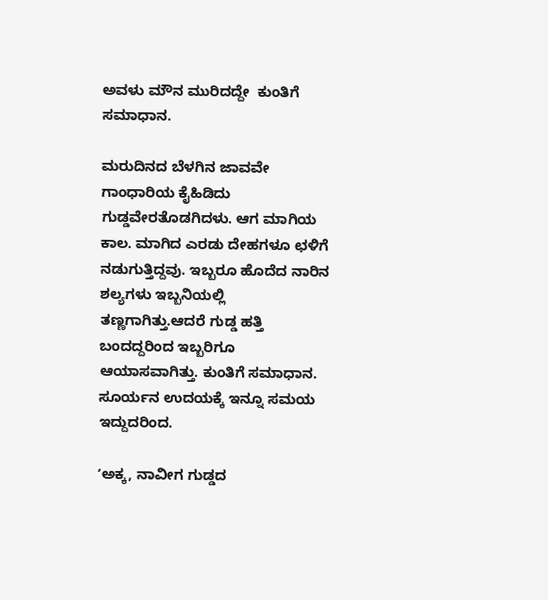ಅವಳು ಮೌನ ಮುರಿದದ್ದೇ  ಕುಂತಿಗೆ ಸಮಾಧಾನ.

ಮರುದಿನದ ಬೆಳಗಿನ ಜಾವವೇ ಗಾಂಧಾರಿಯ ಕೈಹಿಡಿದು ಗುಡ್ಡವೇರತೊಡಗಿದಳು. ಆಗ ಮಾಗಿಯ ಕಾಲ. ಮಾಗಿದ ಎರಡು ದೇಹಗಳೂ ಛಳಿಗೆ ನಡುಗುತ್ತಿದ್ದವು. ಇಬ್ಬರೂ ಹೊದೆದ ನಾರಿನ ಶಲ್ಯಗಳು ಇಬ್ಬನಿಯಲ್ಲಿ ತಣ್ಣಗಾಗಿತ್ತು.ಆದರೆ ಗುಡ್ಡ ಹತ್ತಿ ಬಂದದ್ದರಿಂದ ಇಬ್ಬರಿಗೂ ಆಯಾಸವಾಗಿತ್ತು. ಕುಂತಿಗೆ ಸಮಾಧಾನ.  ಸೂರ್ಯನ ಉದಯಕ್ಕೆ ಇನ್ನೂ ಸಮಯ ಇದ್ದುದರಿಂದ.

ʻಅಕ್ಕ, ನಾವೀಗ ಗುಡ್ಡದ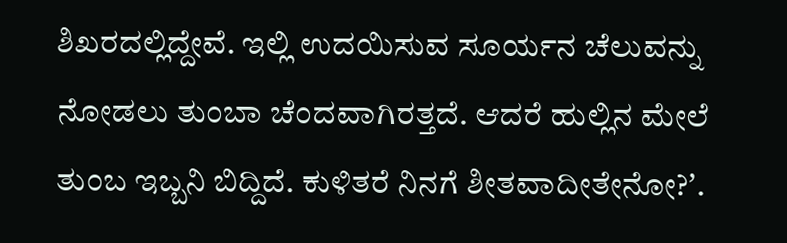ಶಿಖರದಲ್ಲಿದ್ದೇವೆ. ಇಲ್ಲಿ ಉದಯಿಸುವ ಸೂರ್ಯನ ಚೆಲುವನ್ನು ನೋಡಲು ತುಂಬಾ ಚೆಂದವಾಗಿರತ್ತದೆ. ಆದರೆ ಹುಲ್ಲಿನ ಮೇಲೆ ತುಂಬ ಇಬ್ಬನಿ ಬಿದ್ದಿದೆ. ಕುಳಿತರೆ ನಿನಗೆ ಶೀತವಾದೀತೇನೋ?ʼ.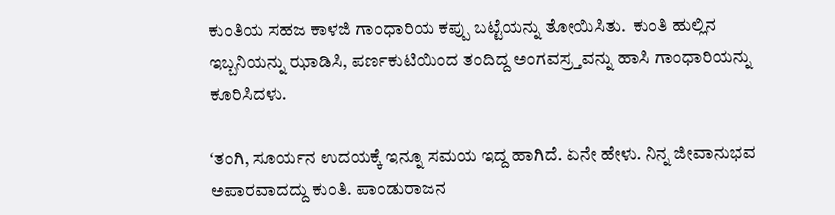ಕುಂತಿಯ ಸಹಜ ಕಾಳಜಿ ಗಾಂಧಾರಿಯ ಕಪ್ಪು ಬಟ್ಟೆಯನ್ನು ತೋಯಿಸಿತು.  ಕುಂತಿ ಹುಲ್ಲಿನ ಇಬ್ಬನಿಯನ್ನು ಝಾಡಿಸಿ, ಪರ್ಣಕುಟಿಯಿಂದ ತಂದಿದ್ದ ಅಂಗವಸ್ರ್ತವನ್ನು ಹಾಸಿ ಗಾಂಧಾರಿಯನ್ನು ಕೂರಿಸಿದಳು.

ʻತಂಗಿ, ಸೂರ್ಯನ ಉದಯಕ್ಕೆ ಇನ್ನೂ ಸಮಯ ಇದ್ದ ಹಾಗಿದೆ. ಏನೇ ಹೇಳು. ನಿನ್ನ ಜೀವಾನುಭವ ಅಪಾರವಾದದ್ದು ಕುಂತಿ. ಪಾಂಡುರಾಜನ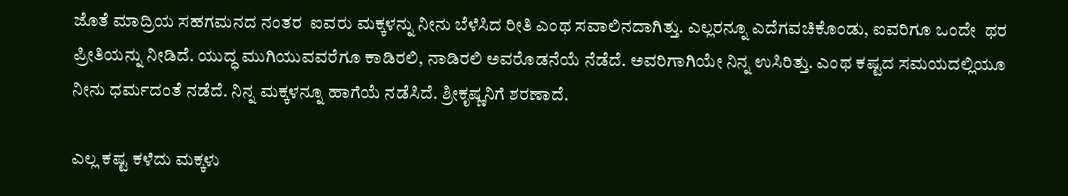ಜೊತೆ ಮಾದ್ರಿಯ ಸಹಗಮನದ ನಂತರ  ಐವರು ಮಕ್ಕಳನ್ನು ನೀನು ಬೆಳೆಸಿದ ರೀತಿ ಎಂಥ ಸವಾಲಿನದಾಗಿತ್ತು. ಎಲ್ಲರನ್ನೂ ಎದೆಗವಚಿಕೊಂಡು, ಐವರಿಗೂ ಒಂದೇ  ಥರ ಪ್ರೀತಿಯನ್ನು ನೀಡಿದೆ. ಯುದ್ಧ ಮುಗಿಯುವವರೆಗೂ ಕಾಡಿರಲಿ, ನಾಡಿರಲಿ ಅವರೊಡನೆಯೆ ನೆಡೆದೆ. ಅವರಿಗಾಗಿಯೇ ನಿನ್ನ ಉಸಿರಿತ್ತು. ಎಂಥ ಕಷ್ಟದ ಸಮಯದಲ್ಲಿಯೂ ನೀನು ಧರ್ಮದಂತೆ ನಡೆದೆ. ನಿನ್ನ ಮಕ್ಕಳನ್ನೂ ಹಾಗೆಯೆ ನಡೆಸಿದೆ. ಶ್ರೀಕೃಷ್ಣನಿಗೆ ಶರಣಾದೆ.

ಎಲ್ಲ ಕಷ್ಟ ಕಳೆದು ಮಕ್ಕಳು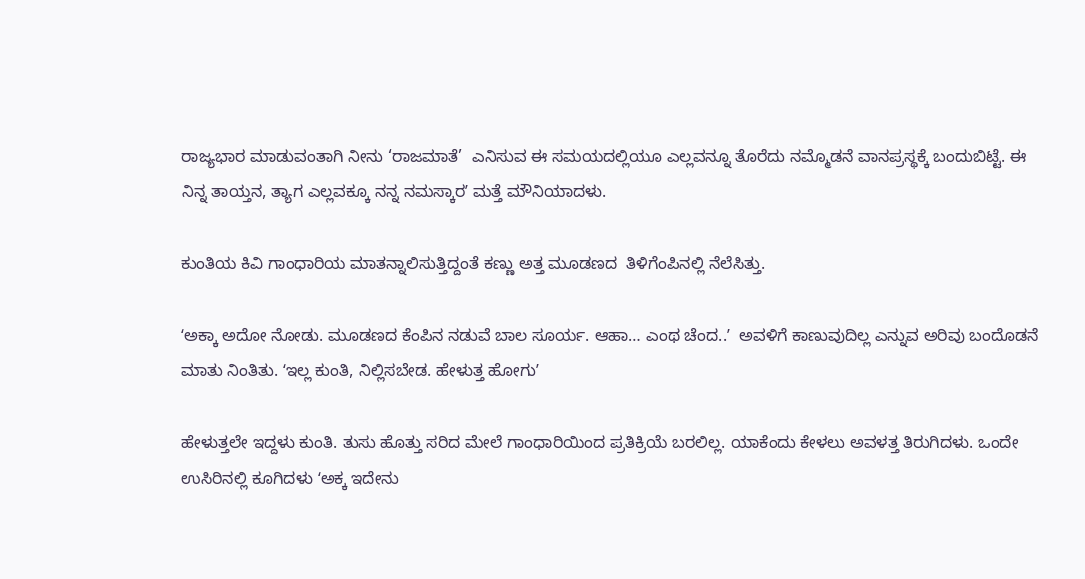ರಾಜ್ಯಭಾರ ಮಾಡುವಂತಾಗಿ ನೀನು ‘ರಾಜಮಾತೆ’  ಎನಿಸುವ ಈ ಸಮಯದಲ್ಲಿಯೂ ಎಲ್ಲವನ್ನೂ ತೊರೆದು ನಮ್ಮೊಡನೆ ವಾನಪ್ರಸ್ಥಕ್ಕೆ ಬಂದುಬಿಟ್ಟೆ. ಈ ನಿನ್ನ ತಾಯ್ತನ, ತ್ಯಾಗ ಎಲ್ಲವಕ್ಕೂ ನನ್ನ ನಮಸ್ಕಾರʼ ಮತ್ತೆ ಮೌನಿಯಾದಳು.

ಕುಂತಿಯ ಕಿವಿ ಗಾಂಧಾರಿಯ ಮಾತನ್ನಾಲಿಸುತ್ತಿದ್ದಂತೆ ಕಣ್ಣು ಅತ್ತ ಮೂಡಣದ  ತಿಳಿಗೆಂಪಿನಲ್ಲಿ ನೆಲೆಸಿತ್ತು.

ʻಅಕ್ಕಾ ಅದೋ ನೋಡು. ಮೂಡಣದ ಕೆಂಪಿನ ನಡುವೆ ಬಾಲ ಸೂರ್ಯ. ಆಹಾ… ಎಂಥ ಚೆಂದ..ʼ  ಅವಳಿಗೆ ಕಾಣುವುದಿಲ್ಲ ಎನ್ನುವ ಅರಿವು ಬಂದೊಡನೆ ಮಾತು ನಿಂತಿತು. ʻಇಲ್ಲ ಕುಂತಿ, ನಿಲ್ಲಿಸಬೇಡ. ಹೇಳುತ್ತ ಹೋಗುʼ

ಹೇಳುತ್ತಲೇ ಇದ್ದಳು ಕುಂತಿ. ತುಸು ಹೊತ್ತು ಸರಿದ ಮೇಲೆ ಗಾಂಧಾರಿಯಿಂದ ಪ್ರತಿಕ್ರಿಯೆ ಬರಲಿಲ್ಲ. ಯಾಕೆಂದು ಕೇಳಲು ಅವಳತ್ತ ತಿರುಗಿದಳು. ಒಂದೇ ಉಸಿರಿನಲ್ಲಿ ಕೂಗಿದಳು ʻಅಕ್ಕ ಇದೇನು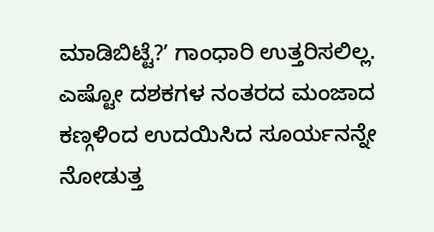ಮಾಡಿಬಿಟ್ಟೆ?ʼ ಗಾಂಧಾರಿ ಉತ್ತರಿಸಲಿಲ್ಲ. ಎಷ್ಟೋ ದಶಕಗಳ ನಂತರದ ಮಂಜಾದ ಕಣ್ಗಳಿಂದ ಉದಯಿಸಿದ ಸೂರ್ಯನನ್ನೇ ನೋಡುತ್ತ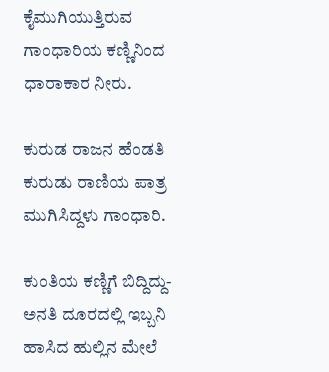ಕೈಮುಗಿಯುತ್ತಿರುವ ಗಾಂಧಾರಿಯ ಕಣ್ಣಿನಿಂದ ಧಾರಾಕಾರ ನೀರು.

ಕುರುಡ ರಾಜನ ಹೆಂಡತಿ ಕುರುಡು ರಾಣಿಯ ಪಾತ್ರ ಮುಗಿಸಿದ್ದಳು ಗಾಂಧಾರಿ.

ಕುಂತಿಯ ಕಣ್ಣಿಗೆ ಬಿದ್ದಿದ್ದು-ಅನತಿ ದೂರದಲ್ಲಿ ಇಬ್ಬನಿ ಹಾಸಿದ ಹುಲ್ಲಿನ ಮೇಲೆ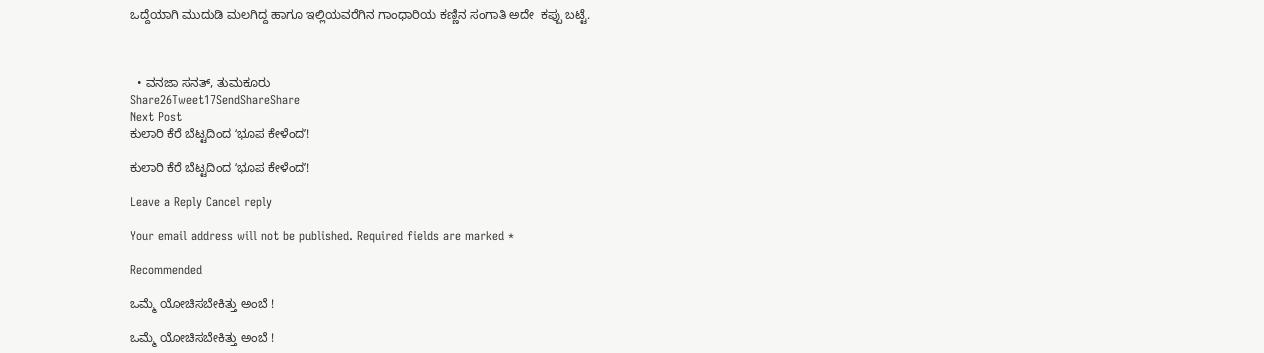ಒದ್ದೆಯಾಗಿ ಮುದುಡಿ ಮಲಗಿದ್ದ ಹಾಗೂ ಇಲ್ಲಿಯವರೆಗಿನ ಗಾಂಧಾರಿಯ ಕಣ್ಣಿನ ಸಂಗಾತಿ ಅದೇ  ಕಪ್ಪು ಬಟ್ಟೆ.



  • ವನಜಾ ಸನತ್‌, ತುಮಕೂರು
Share26Tweet17SendShareShare
Next Post
ಕುಲಾರಿ ಕೆರೆ ಬೆಟ್ಟದಿಂದ ʻಭೂಪ ಕೇಳೆಂದʼ!

ಕುಲಾರಿ ಕೆರೆ ಬೆಟ್ಟದಿಂದ ʻಭೂಪ ಕೇಳೆಂದʼ!

Leave a Reply Cancel reply

Your email address will not be published. Required fields are marked *

Recommended

ಒಮ್ಮೆ ಯೋಚಿಸಬೇಕಿತ್ತು ಅಂಬೆ !

ಒಮ್ಮೆ ಯೋಚಿಸಬೇಕಿತ್ತು ಅಂಬೆ !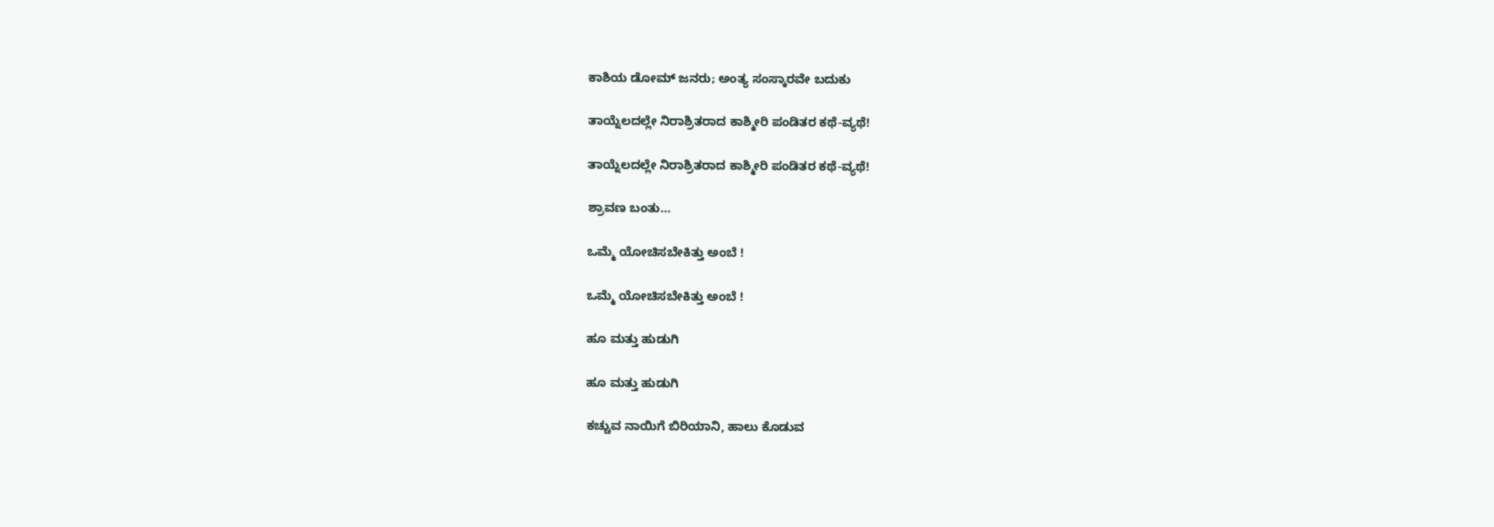ಕಾಶಿಯ ಡೋಮ್‌ ಜನರು; ಅಂತ್ಯ ಸಂಸ್ಕಾರವೇ ಬದುಕು

ತಾಯ್ನೆಲದಲ್ಲೇ ನಿರಾಶ್ರಿತರಾದ ಕಾಶ್ಮೀರಿ ಪಂಡಿತರ ಕಥೆ-ವ್ಯಥೆ!

ತಾಯ್ನೆಲದಲ್ಲೇ ನಿರಾಶ್ರಿತರಾದ ಕಾಶ್ಮೀರಿ ಪಂಡಿತರ ಕಥೆ-ವ್ಯಥೆ!

ಶ್ರಾವಣ ಬಂತು…

ಒಮ್ಮೆ ಯೋಚಿಸಬೇಕಿತ್ತು ಅಂಬೆ !

ಒಮ್ಮೆ ಯೋಚಿಸಬೇಕಿತ್ತು ಅಂಬೆ !

ಹೂ ಮತ್ತು ಹುಡುಗಿ

ಹೂ ಮತ್ತು ಹುಡುಗಿ

ಕಚ್ಚುವ ನಾಯಿಗೆ ಬಿರಿಯಾನಿ, ಹಾಲು ಕೊಡುವ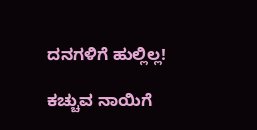ದನಗಳಿಗೆ ಹುಲ್ಲಿಲ್ಲ!

ಕಚ್ಚುವ ನಾಯಿಗೆ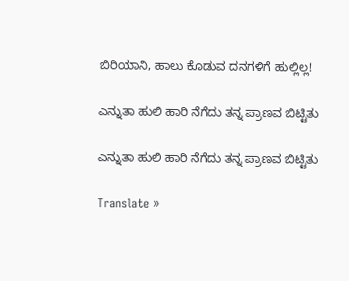ಬಿರಿಯಾನಿ, ಹಾಲು ಕೊಡುವ ದನಗಳಿಗೆ ಹುಲ್ಲಿಲ್ಲ!

ಎನ್ನುತಾ ಹುಲಿ ಹಾರಿ ನೆಗೆದು ತನ್ನ ಪ್ರಾಣವ ಬಿಟ್ಟಿತು

ಎನ್ನುತಾ ಹುಲಿ ಹಾರಿ ನೆಗೆದು ತನ್ನ ಪ್ರಾಣವ ಬಿಟ್ಟಿತು

Translate »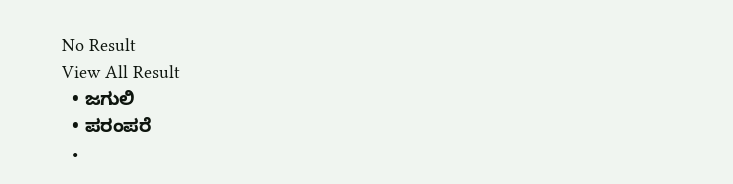No Result
View All Result
  • ಜಗುಲಿ
  • ಪರಂಪರೆ
  •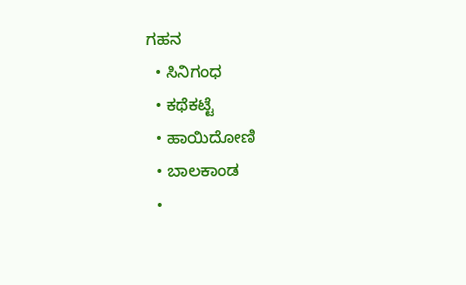ಗಹನ
  • ಸಿನಿಗಂಧ
  • ಕಥೆಕಟ್ಟೆ
  • ಹಾಯಿದೋಣಿ
  • ಬಾಲಕಾಂಡ
  •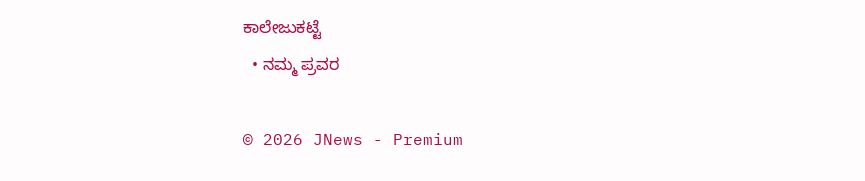ಕಾಲೇಜುಕಟ್ಟೆ
  • ನಮ್ಮ ಪ್ರವರ

© 2026 JNews - Premium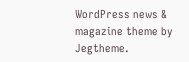WordPress news & magazine theme by Jegtheme.